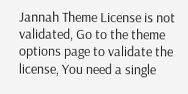Jannah Theme License is not validated, Go to the theme options page to validate the license, You need a single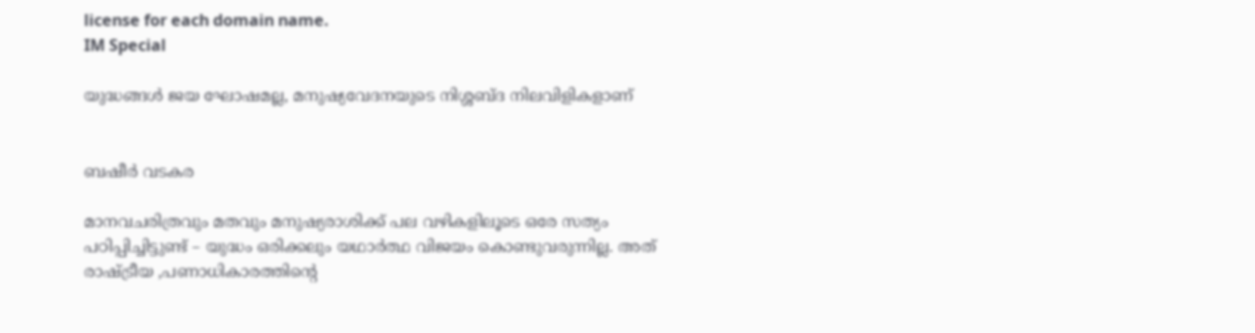license for each domain name.
IM Special

യുദ്ധങ്ങള്‍ ജയ ഘോഷമല്ല, മനുഷ്യവേദനയുടെ നിശ്ശബ്ദ നിലവിളികളാണ്


ബഷീര്‍ വടകര

മാനവചരിത്രവും മതവും മനുഷ്യരാശിക്ക് പല വഴികളിലൂടെ ഒരേ സത്യം പഠിപ്പിച്ചിട്ടുണ്ട് – യുദ്ധം ഒരിക്കലും യഥാര്‍ത്ഥ വിജയം കൊണ്ടുവരുന്നില്ല. അത് രാഷ്ട്രീയ ,പണാധികാരത്തിന്റെ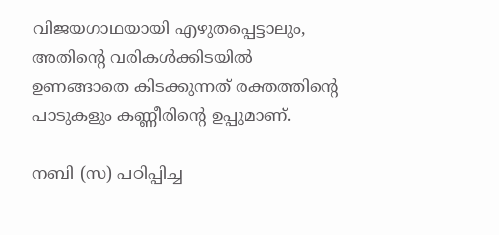വിജയഗാഥയായി എഴുതപ്പെട്ടാലും, അതിന്റെ വരികള്‍ക്കിടയില്‍ ഉണങ്ങാതെ കിടക്കുന്നത് രക്തത്തിന്റെ പാടുകളും കണ്ണീരിന്റെ ഉപ്പുമാണ്.

നബി (സ) പഠിപ്പിച്ച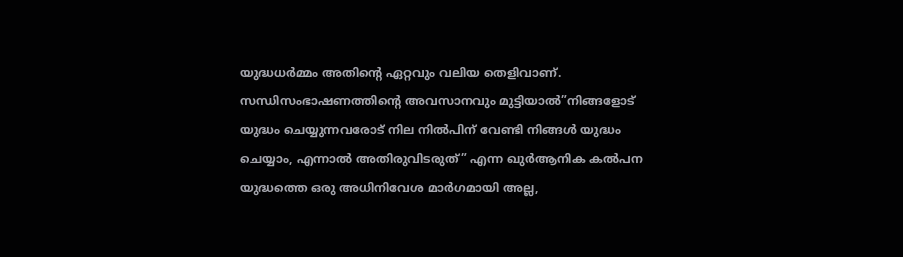യുദ്ധധര്‍മ്മം അതിന്റെ ഏറ്റവും വലിയ തെളിവാണ്. സന്ധിസംഭാഷണത്തിന്റെ അവസാനവും മുട്ടിയാല്‍”നിങ്ങളോട് യുദ്ധം ചെയ്യുന്നവരോട് നില നില്‍പിന് വേണ്ടി നിങ്ങള്‍ യുദ്ധം ചെയ്യാം, എന്നാല്‍ അതിരുവിടരുത്” എന്ന ഖുര്‍ആനിക കല്‍പന യുദ്ധത്തെ ഒരു അധിനിവേശ മാര്‍ഗമായി അല്ല,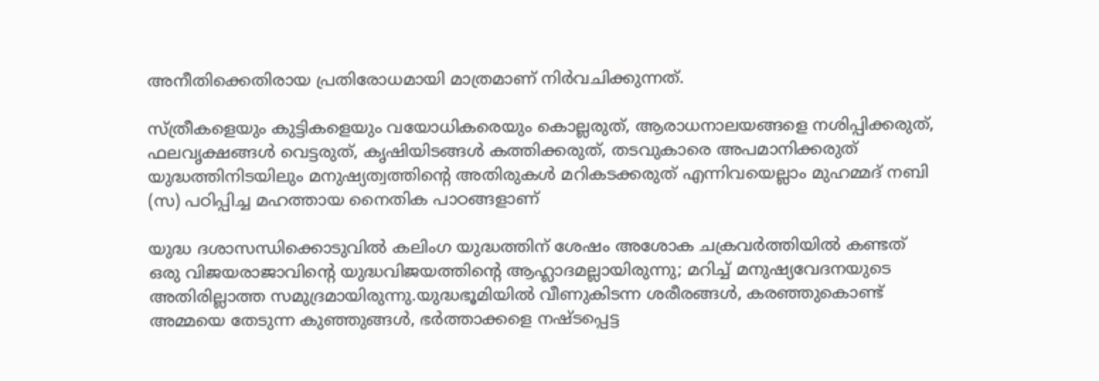അനീതിക്കെതിരായ പ്രതിരോധമായി മാത്രമാണ് നിര്‍വചിക്കുന്നത്.

സ്ത്രീകളെയും കുട്ടികളെയും വയോധികരെയും കൊല്ലരുത്, ആരാധനാലയങ്ങളെ നശിപ്പിക്കരുത്, ഫലവൃക്ഷങ്ങള്‍ വെട്ടരുത്, കൃഷിയിടങ്ങള്‍ കത്തിക്കരുത്, തടവുകാരെ അപമാനിക്കരുത് യുദ്ധത്തിനിടയിലും മനുഷ്യത്വത്തിന്റെ അതിരുകള്‍ മറികടക്കരുത് എന്നിവയെല്ലാം മുഹമ്മദ് നബി (സ) പഠിപ്പിച്ച മഹത്തായ നൈതിക പാഠങ്ങളാണ്

യുദ്ധ ദശാസന്ധിക്കൊടുവില്‍ കലിംഗ യുദ്ധത്തിന് ശേഷം അശോക ചക്രവര്‍ത്തിയില്‍ കണ്ടത് ഒരു വിജയരാജാവിന്റെ യുദ്ധവിജയത്തിന്റെ ആഹ്ലാദമല്ലായിരുന്നു; മറിച്ച് മനുഷ്യവേദനയുടെ അതിരില്ലാത്ത സമുദ്രമായിരുന്നു.യുദ്ധഭൂമിയില്‍ വീണുകിടന്ന ശരീരങ്ങള്‍, കരഞ്ഞുകൊണ്ട് അമ്മയെ തേടുന്ന കുഞ്ഞുങ്ങള്‍, ഭര്‍ത്താക്കളെ നഷ്ടപ്പെട്ട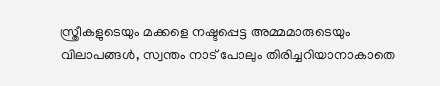സ്ത്രീകളുടെയും മക്കളെ നഷ്ടപ്പെട്ട അമ്മമാരുടെയും വിലാപങ്ങള്‍, സ്വന്തം നാട് പോലും തിരിച്ചറിയാനാകാതെ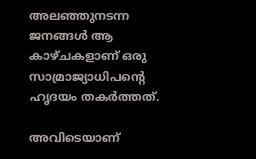അലഞ്ഞുനടന്ന ജനങ്ങള്‍ ആ കാഴ്ചകളാണ് ഒരു സാമ്രാജ്യാധിപന്റെ ഹൃദയം തകര്‍ത്തത്.

അവിടെയാണ്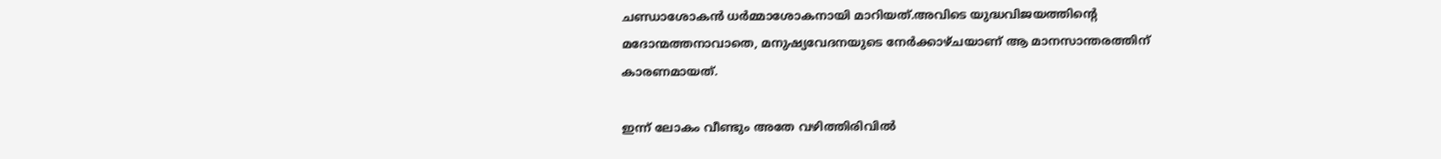ചണ്ഡാശോകന്‍ ധര്‍മ്മാശോകനായി മാറിയത്.അവിടെ യുദ്ധവിജയത്തിന്റെ മദോന്മത്തനാവാതെ, മനുഷ്യവേദനയുടെ നേര്‍ക്കാഴ്ചയാണ് ആ മാനസാന്തരത്തിന് കാരണമായത്.

ഇന്ന് ലോകം വീണ്ടും അതേ വഴിത്തിരിവില്‍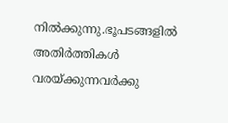നില്‍ക്കുന്നു.ഭൂപടങ്ങളില്‍ അതിര്‍ത്തികള്‍ വരയ്ക്കുന്നവര്‍ക്കു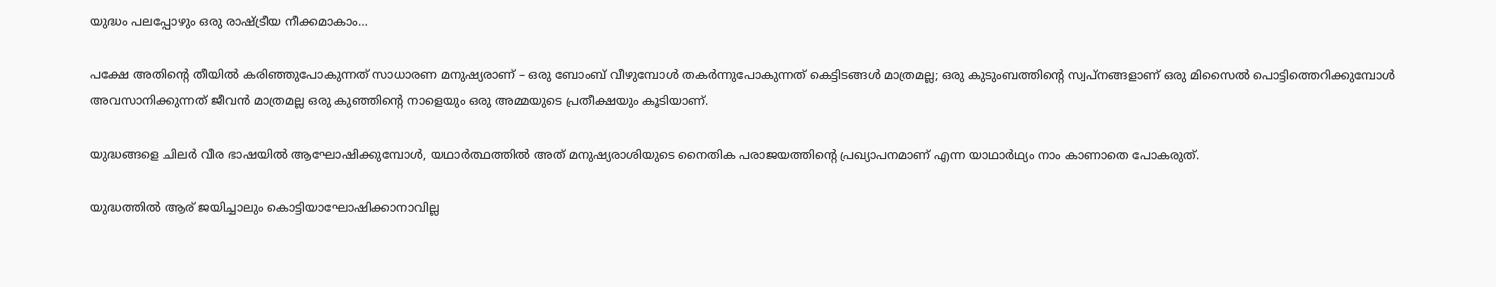യുദ്ധം പലപ്പോഴും ഒരു രാഷ്ട്രീയ നീക്കമാകാം…

പക്ഷേ അതിന്റെ തീയില്‍ കരിഞ്ഞുപോകുന്നത് സാധാരണ മനുഷ്യരാണ് – ഒരു ബോംബ് വീഴുമ്പോള്‍ തകര്‍ന്നുപോകുന്നത് കെട്ടിടങ്ങള്‍ മാത്രമല്ല; ഒരു കുടുംബത്തിന്റെ സ്വപ്നങ്ങളാണ് ഒരു മിസൈല്‍ പൊട്ടിത്തെറിക്കുമ്പോള്‍ അവസാനിക്കുന്നത് ജീവന്‍ മാത്രമല്ല ഒരു കുഞ്ഞിന്റെ നാളെയും ഒരു അമ്മയുടെ പ്രതീക്ഷയും കൂടിയാണ്.

യുദ്ധങ്ങളെ ചിലര്‍ വീര ഭാഷയില്‍ ആഘോഷിക്കുമ്പോള്‍, യഥാര്‍ത്ഥത്തില്‍ അത് മനുഷ്യരാശിയുടെ നൈതിക പരാജയത്തിന്റെ പ്രഖ്യാപനമാണ് എന്ന യാഥാര്‍ഥ്യം നാം കാണാതെ പോകരുത്.

യുദ്ധത്തില്‍ ആര് ജയിച്ചാലും കൊട്ടിയാഘോഷിക്കാനാവില്ല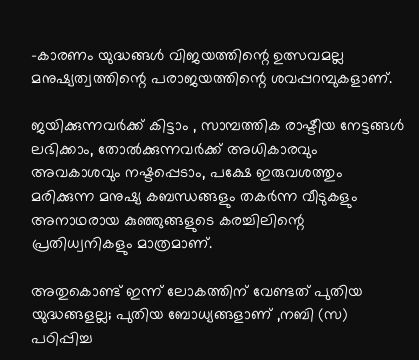-കാരണം യുദ്ധങ്ങള്‍ വിജയത്തിന്റെ ഉത്സവമല്ല മനുഷ്യത്വത്തിന്റെ പരാജയത്തിന്റെ ശവപ്പറമ്പുകളാണ്.

ജയിക്കുന്നവര്‍ക്ക് കിട്ടാം , സാമ്പത്തിക രാഷ്ടീയ നേട്ടങ്ങള്‍ ലഭിക്കാം, തോല്‍ക്കുന്നവര്‍ക്ക് അധികാരവും അവകാശവും നഷ്ടപ്പെടാം, പക്ഷേ ഇരുവശത്തും മരിക്കുന്ന മനുഷ്യ കബന്ധങ്ങളും തകര്‍ന്ന വീടുകളും അനാഥരായ കുഞ്ഞുങ്ങളുടെ കരച്ചിലിന്റെ പ്രതിധ്വനികളും മാത്രമാണ്.

അതുകൊണ്ട് ഇന്ന് ലോകത്തിന് വേണ്ടത് പുതിയ യുദ്ധങ്ങളല്ല; പുതിയ ബോധ്യങ്ങളാണ് ,നബി (സ) പഠിപ്പിച്ച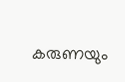കരുണയും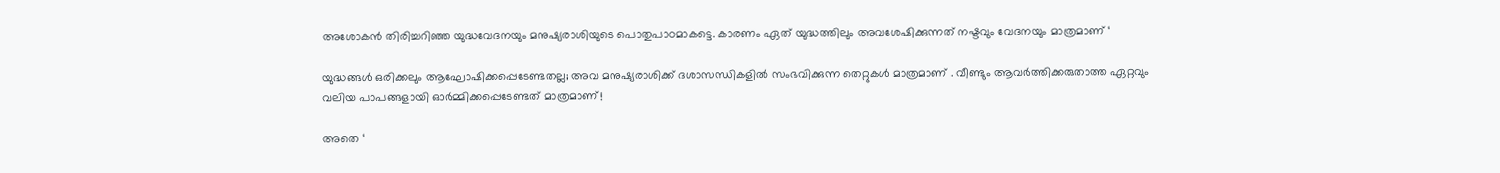അശോകന്‍ തിരിച്ചറിഞ്ഞ യുദ്ധവേദനയും മനുഷ്യരാശിയുടെ പൊതുപാഠമാകട്ടെ. കാരണം ഏത് യുദ്ധത്തിലും അവശേഷിക്കുന്നത് നഷ്ടവും വേദനയും മാത്രമാണ് ‘

യുദ്ധങ്ങള്‍ ഒരിക്കലും ആഘോഷിക്കപ്പെടേണ്ടതല്ല; അവ മനുഷ്യരാശിക്ക് ദശാസന്ധികളില്‍ സംഭവിക്കുന്ന തെറ്റുകള്‍ മാത്രമാണ് . വീണ്ടും ആവര്‍ത്തിക്കരുതാത്ത ഏറ്റവും വലിയ പാപങ്ങളായി ഓര്‍മ്മിക്കപ്പെടേണ്ടത് മാത്രമാണ്!

അതെ ‘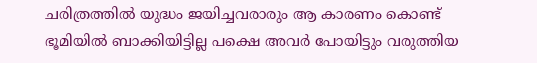ചരിത്രത്തില്‍ യുദ്ധം ജയിച്ചവരാരും ആ കാരണം കൊണ്ട് ഭൂമിയില്‍ ബാക്കിയിട്ടില്ല പക്ഷെ അവര്‍ പോയിട്ടും വരുത്തിയ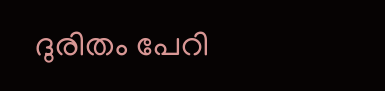ദുരിതം പേറി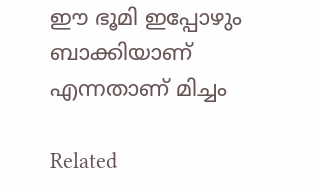ഈ ഭൂമി ഇപ്പോഴും ബാക്കിയാണ് എന്നതാണ് മിച്ചം

Related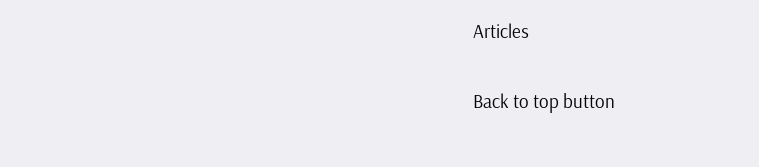Articles

Back to top button